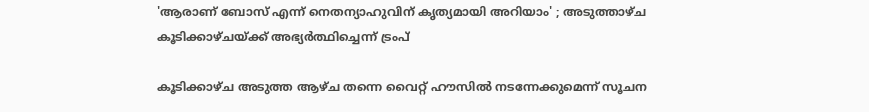'ആരാണ് ബോസ് എന്ന് നെതന്യാഹുവിന് കൃത്യമായി അറിയാം' ; അടുത്താഴ്ച കൂടിക്കാഴ്ചയ്ക്ക് അഭ്യര്‍ത്ഥിച്ചെന്ന് ട്രംപ്

കൂടിക്കാഴ്ച അടുത്ത ആഴ്ച തന്നെ വൈറ്റ് ഹൗസില്‍ നടന്നേക്കുമെന്ന് സൂചന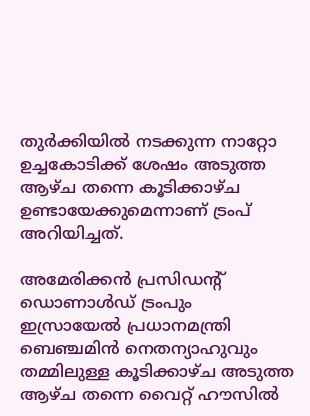തുര്‍ക്കിയില്‍ നടക്കുന്ന നാറ്റോ ഉച്ചകോടിക്ക് ശേഷം അടുത്ത ആഴ്ച തന്നെ കൂടിക്കാഴ്ച ഉണ്ടായേക്കുമെന്നാണ് ട്രംപ് അറിയിച്ചത്.

അമേരിക്കന്‍ പ്രസിഡന്റ് ഡൊണാള്‍ഡ് ട്രംപും ഇസ്രായേല്‍ പ്രധാനമന്ത്രി ബെഞ്ചമിന്‍ നെതന്യാഹുവും തമ്മിലുള്ള കൂടിക്കാഴ്ച അടുത്ത ആഴ്ച തന്നെ വൈറ്റ് ഹൗസില്‍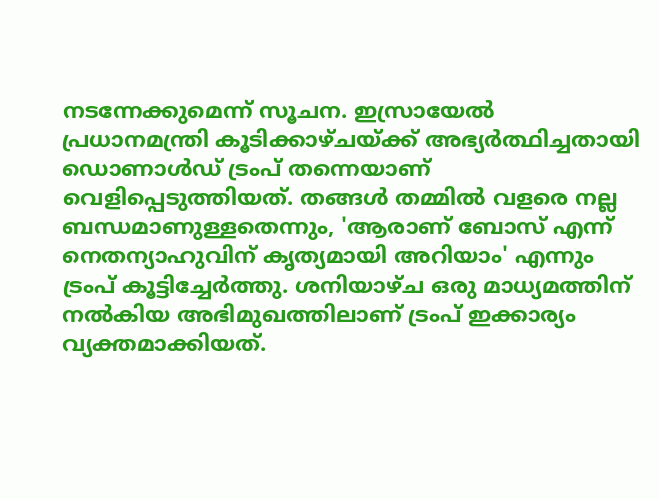നടന്നേക്കുമെന്ന് സൂചന. ഇസ്രായേല്‍ പ്രധാനമന്ത്രി കൂടിക്കാഴ്ചയ്ക്ക് അഭ്യര്‍ത്ഥിച്ചതായി ഡൊണാള്‍ഡ് ട്രംപ് തന്നെയാണ് വെളിപ്പെടുത്തിയത്. തങ്ങള്‍ തമ്മില്‍ വളരെ നല്ല ബന്ധമാണുള്ളതെന്നും, 'ആരാണ് ബോസ് എന്ന് നെതന്യാഹുവിന് കൃത്യമായി അറിയാം' എന്നും ട്രംപ് കൂട്ടിച്ചേര്‍ത്തു. ശനിയാഴ്ച ഒരു മാധ്യമത്തിന് നല്‍കിയ അഭിമുഖത്തിലാണ് ട്രംപ് ഇക്കാര്യം വ്യക്തമാക്കിയത്.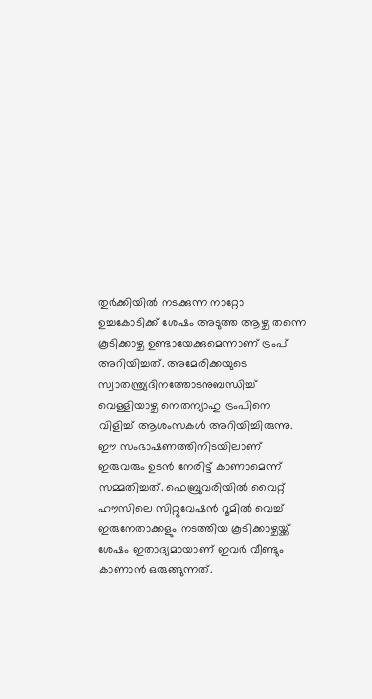തുര്‍ക്കിയില്‍ നടക്കുന്ന നാറ്റോ ഉച്ചകോടിക്ക് ശേഷം അടുത്ത ആഴ്ച തന്നെ കൂടിക്കാഴ്ച ഉണ്ടായേക്കുമെന്നാണ് ട്രംപ് അറിയിച്ചത്. അമേരിക്കയുടെ സ്വാതന്ത്ര്യദിനത്തോടനുബന്ധിച്ച് വെള്ളിയാഴ്ച നെതന്യാഹു ട്രംപിനെ വിളിച്ച് ആശംസകള്‍ അറിയിച്ചിരുന്നു. ഈ സംഭാഷണത്തിനിടയിലാണ് ഇരുവരും ഉടന്‍ നേരിട്ട് കാണാമെന്ന് സമ്മതിച്ചത്. ഫെബ്രുവരിയില്‍ വൈറ്റ് ഹൗസിലെ സിറ്റുവേഷന്‍ റൂമില്‍ വെച്ച് ഇരുനേതാക്കളും നടത്തിയ കൂടിക്കാഴ്ചയ്ക്ക് ശേഷം ഇതാദ്യമായാണ് ഇവര്‍ വീണ്ടും കാണാന്‍ ഒരുങ്ങുന്നത്.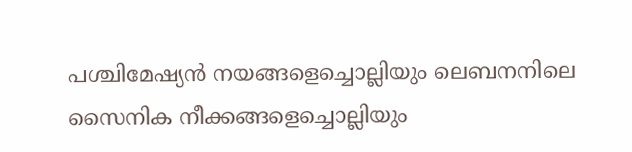പശ്ചിമേഷ്യന്‍ നയങ്ങളെച്ചൊല്ലിയും ലെബനനിലെ സൈനിക നീക്കങ്ങളെച്ചൊല്ലിയും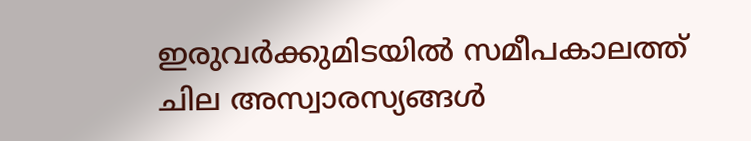ഇരുവര്‍ക്കുമിടയില്‍ സമീപകാലത്ത് ചില അസ്വാരസ്യങ്ങള്‍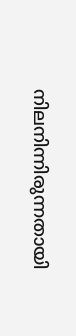നിലനിന്നിരുന്നതായി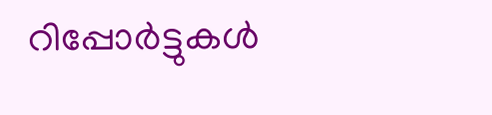റിപ്പോര്‍ട്ടുകള്‍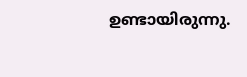ഉണ്ടായിരുന്നു.